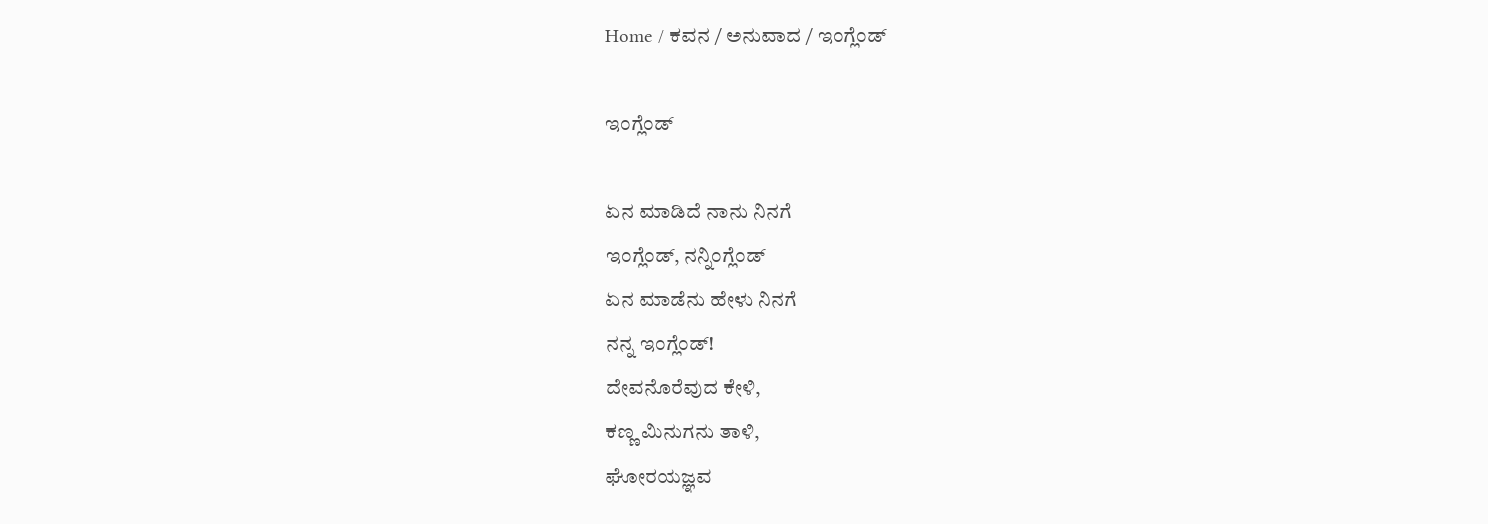Home / ಕವನ / ಅನುವಾದ / ಇಂಗ್ಲೆಂಡ್

ಇಂಗ್ಲೆಂಡ್

ಏನ ಮಾಡಿದೆ ನಾನು ನಿನಗೆ
ಇಂಗ್ಲೆಂಡ್, ನನ್ನಿಂಗ್ಲೆಂಡ್
ಏನ ಮಾಡೆನು ಹೇಳು ನಿನಗೆ
ನನ್ನ ಇಂಗ್ಲೆಂಡ್!
ದೇವನೊರೆವುದ ಕೇಳಿ,
ಕಣ್ಣ ಮಿನುಗನು ತಾಳಿ,
ಘೋರಯಜ್ಞವ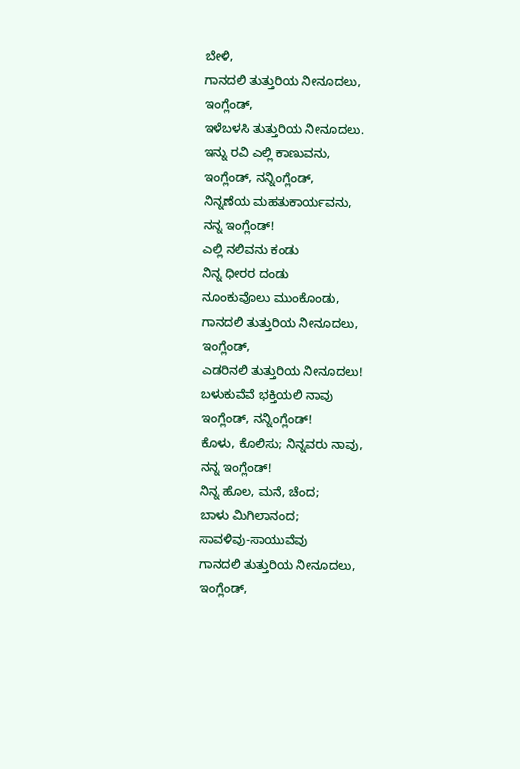ಬೇಳಿ,
ಗಾನದಲಿ ತುತ್ತುರಿಯ ನೀನೂದಲು,
ಇಂಗ್ಲೆಂಡ್,
ಇಳೆಬಳಸಿ ತುತ್ತುರಿಯ ನೀನೂದಲು.
ಇನ್ನು ರವಿ ಎಲ್ಲಿ ಕಾಣುವನು,
ಇಂಗ್ಲೆಂಡ್, ನನ್ನಿಂಗ್ಲೆಂಡ್,
ನಿನ್ನಣೆಯ ಮಹತುಕಾರ್ಯವನು,
ನನ್ನ ಇಂಗ್ಲೆಂಡ್!
ಎಲ್ಲಿ ನಲಿವನು ಕಂಡು
ನಿನ್ನ ಧೀರರ ದಂಡು
ನೂಂಕುವೊಲು ಮುಂಕೊಂಡು,
ಗಾನದಲಿ ತುತ್ತುರಿಯ ನೀನೂದಲು,
ಇಂಗ್ಲೆಂಡ್,
ಎಡರಿನಲಿ ತುತ್ತುರಿಯ ನೀನೂದಲು!
ಬಳುಕುವೆವೆ ಭಕ್ತಿಯಲಿ ನಾವು
ಇಂಗ್ಲೆಂಡ್, ನನ್ನಿಂಗ್ಲೆಂಡ್!
ಕೊಳು, ಕೊಲಿಸು; ನಿನ್ನವರು ನಾವು,
ನನ್ನ ಇಂಗ್ಲೆಂಡ್!
ನಿನ್ನ ಹೊಲ, ಮನೆ, ಚೆಂದ;
ಬಾಳು ಮಿಗಿಲಾನಂದ;
ಸಾವಳಿವು-ಸಾಯುವೆವು
ಗಾನದಲಿ ತುತ್ತುರಿಯ ನೀನೂದಲು,
ಇಂಗ್ಲೆಂಡ್,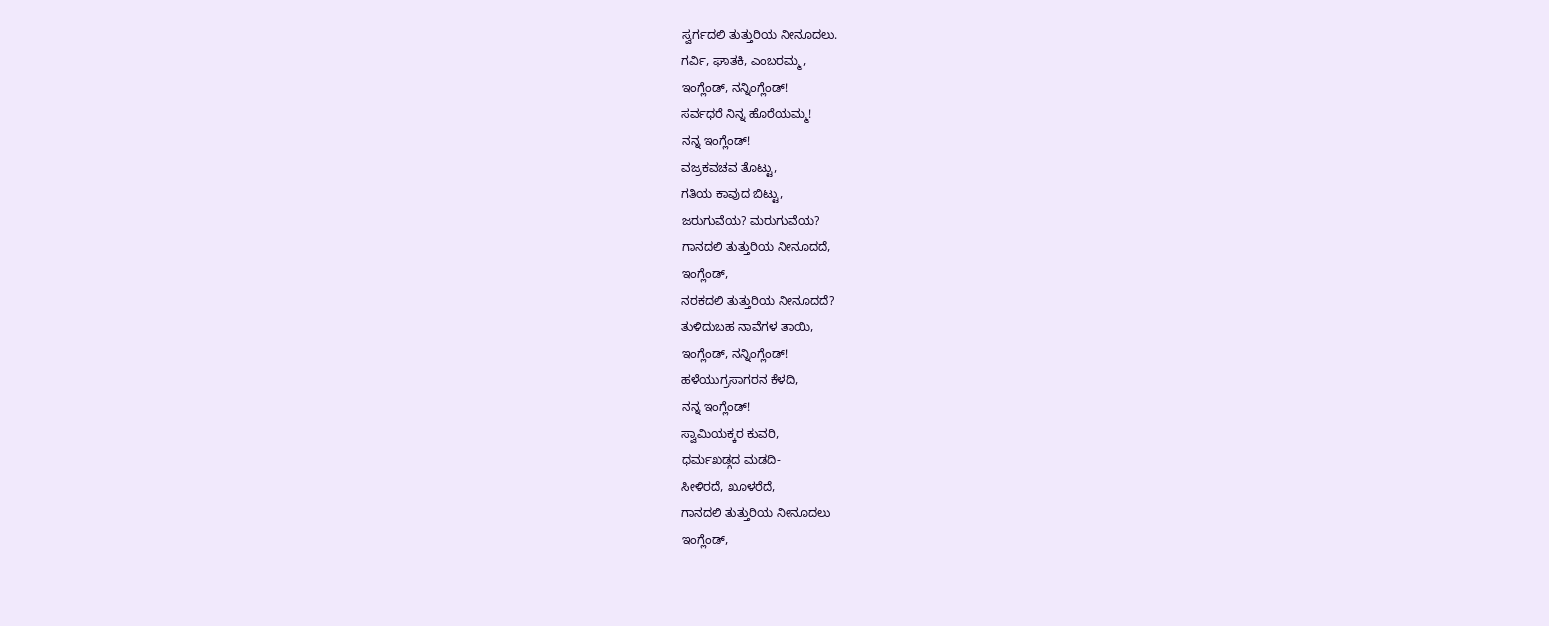ಸ್ವರ್ಗದಲಿ ತುತ್ತುರಿಯ ನೀನೂದಲು.
ಗರ್ವಿ, ಘಾತಕಿ, ಎಂಬರಮ್ಮ,
ಇಂಗ್ಲೆಂಡ್, ನನ್ನಿಂಗ್ಲೆಂಡ್!
ಸರ್ವಧರೆ ನಿನ್ನ ಹೊರೆಯಮ್ಮ!
ನನ್ನ ಇಂಗ್ಲೆಂಡ್!
ವಜ್ರಕವಚವ ತೊಟ್ಟು,
ಗತಿಯ ಕಾವುದ ಬಿಟ್ಟು,
ಜರುಗುವೆಯ? ಮರುಗುವೆಯ?
ಗಾನದಲಿ ತುತ್ತುರಿಯ ನೀನೂದದೆ,
ಇಂಗ್ಲೆಂಡ್,
ನರಕದಲಿ ತುತ್ತುರಿಯ ನೀನೂದದೆ?
ತುಳಿದುಬಹ ನಾವೆಗಳ ತಾಯಿ,
ಇಂಗ್ಲೆಂಡ್, ನನ್ನಿಂಗ್ಲೆಂಡ್!
ಹಳೆಯುಗ್ರಸಾಗರನ ಕೆಳದಿ,
ನನ್ನ ಇಂಗ್ಲೆಂಡ್!
ಸ್ವಾಮಿಯಕ್ಕರ ಕುವರಿ,
ಧರ್ಮಖಡ್ಗದ ಮಡದಿ-
ಸೀಳಿರದೆ, ಖೂಳರೆದೆ,
ಗಾನದಲಿ ತುತ್ತುರಿಯ ನೀನೂದಲು
ಇಂಗ್ಲೆಂಡ್,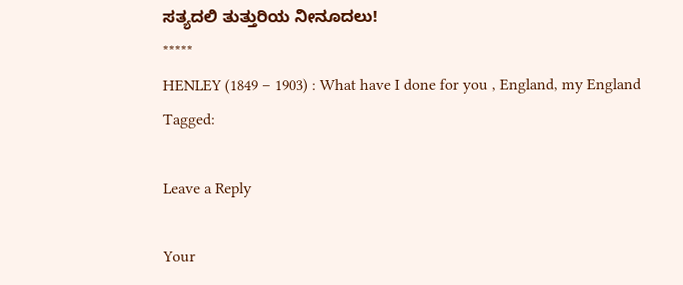ಸತ್ಯದಲಿ ತುತ್ತುರಿಯ ನೀನೂದಲು!
*****
HENLEY (1849 – 1903) : What have I done for you , England, my England
Tagged:

Leave a Reply

Your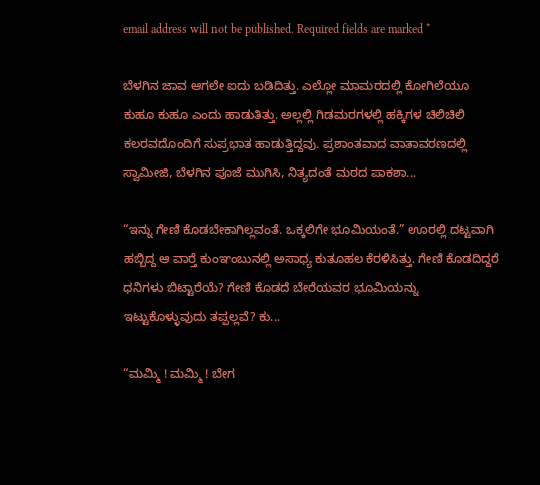email address will not be published. Required fields are marked *

ಬೆಳಗಿನ ಜಾವ ಆಗಲೇ ಐದು ಬಡಿದಿತ್ತು. ಎಲ್ಲೋ ಮಾಮರದಲ್ಲಿ ಕೋಗಿಲೆಯೂ ಕುಹೂ ಕುಹೂ ಎಂದು ಹಾಡುತಿತ್ತು. ಅಲ್ಲಲ್ಲಿ ಗಿಡಮರಗಳಲ್ಲಿ ಹಕ್ಕಿಗಳ ಚಿಲಿಚಿಲಿ ಕಲರವದೊಂದಿಗೆ ಸುಪ್ರಭಾತ ಹಾಡುತ್ತಿದ್ದವು. ಪ್ರಶಾಂತವಾದ ವಾತಾವರಣದಲ್ಲಿ ಸ್ವಾಮೀಜಿ, ಬೆಳಗಿನ ಪೂಜೆ ಮುಗಿಸಿ, ನಿತ್ಯದಂತೆ ಮಠದ ಪಾಕಶಾ...

“ಇನ್ನು ಗೇಣಿ ಕೊಡಬೇಕಾಗಿಲ್ಲವಂತೆ. ಒಕ್ಕಲಿಗೇ ಭೂಮಿಯಂತೆ.” ಊರಲ್ಲಿ ದಟ್ಟವಾಗಿ ಹಬ್ಬಿದ್ದ ಆ ವಾರ್‍ತೆ ಕುಂಞಂಬುನಲ್ಲಿ ಅಸಾಧ್ಯ ಕುತೂಹಲ ಕೆರಳಿಸಿತ್ತು. ಗೇಣಿ ಕೊಡದಿದ್ದರೆ ಧನಿಗಳು ಬಿಟ್ಟಾರೆಯೆ? ಗೇಣಿ ಕೊಡದೆ ಬೇರೆಯವರ ಭೂಮಿಯನ್ನು ಇಟ್ಟುಕೊಳ್ಳುವುದು ತಪ್ಪಲ್ಲವೆ? ಕು...

“ಮಮ್ಮಿ ! ಮಮ್ಮಿ ! ಬೇಗ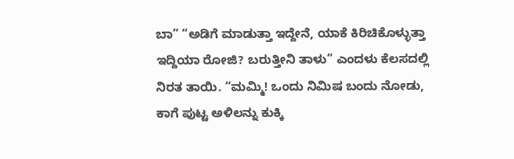ಬಾ” “ಅಡಿಗೆ ಮಾಡುತ್ತಾ ಇದ್ದೇನೆ, ಯಾಕೆ ಕಿರಿಚಿಕೊಳ್ಳುತ್ತಾ ಇದ್ದಿಯಾ ರೋಜಿ? ಬರುತ್ತೀನಿ ತಾಳು” ಎಂದಳು ಕೆಲಸದಲ್ಲಿ ನಿರತ ತಾಯಿ. “ಮಮ್ಮಿ! ಒಂದು ನಿಮಿಷ ಬಂದು ನೋಡು, ಕಾಗೆ ಪುಟ್ಟ ಅಳಿಲನ್ನು ಕುಕ್ಕಿ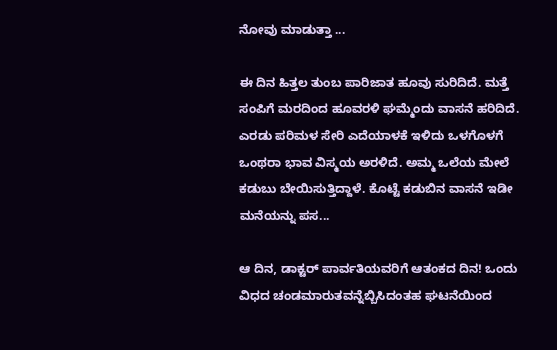ನೋವು ಮಾಡುತ್ತಾ ...

ಈ ದಿನ ಹಿತ್ತಲ ತುಂಬ ಪಾರಿಜಾತ ಹೂವು ಸುರಿದಿದೆ. ಮತ್ತೆ ಸಂಪಿಗೆ ಮರದಿಂದ ಹೂವರಳಿ ಘಮ್ಮೆಂದು ವಾಸನೆ ಹರಿದಿದೆ. ಎರಡು ಪರಿಮಳ ಸೇರಿ ಎದೆಯಾಳಕೆ ಇಳಿದು ಒಳಗೊಳಗೆ ಒಂಥರಾ ಭಾವ ವಿಸ್ಮಯ ಅರಳಿದೆ. ಅಮ್ಮ ಒಲೆಯ ಮೇಲೆ ಕಡುಬು ಬೇಯಿಸುತ್ತಿದ್ದಾಳೆ. ಕೊಟ್ಟೆ ಕಡುಬಿನ ವಾಸನೆ ಇಡೀ ಮನೆಯನ್ನು ಪಸ...

ಆ ದಿನ, ಡಾಕ್ಟರ್ ಪಾರ್ವತಿಯವರಿಗೆ ಆತಂಕದ ದಿನ! ಒಂದು ವಿಧದ ಚಂಡಮಾರುತವನ್ನೆಬ್ಬಿಸಿದಂತಹ ಘಟನೆಯಿಂದ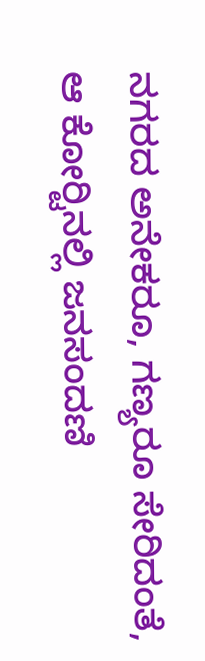ನಗರದ ಅನೇಕರೂ, ಗಣ್ಯರೂ ಸೇರಿದಂತೆ, ಆ ಕೋರ್‍ಟಿನಲ್ಲಿ ಜನಸಂದಣಿ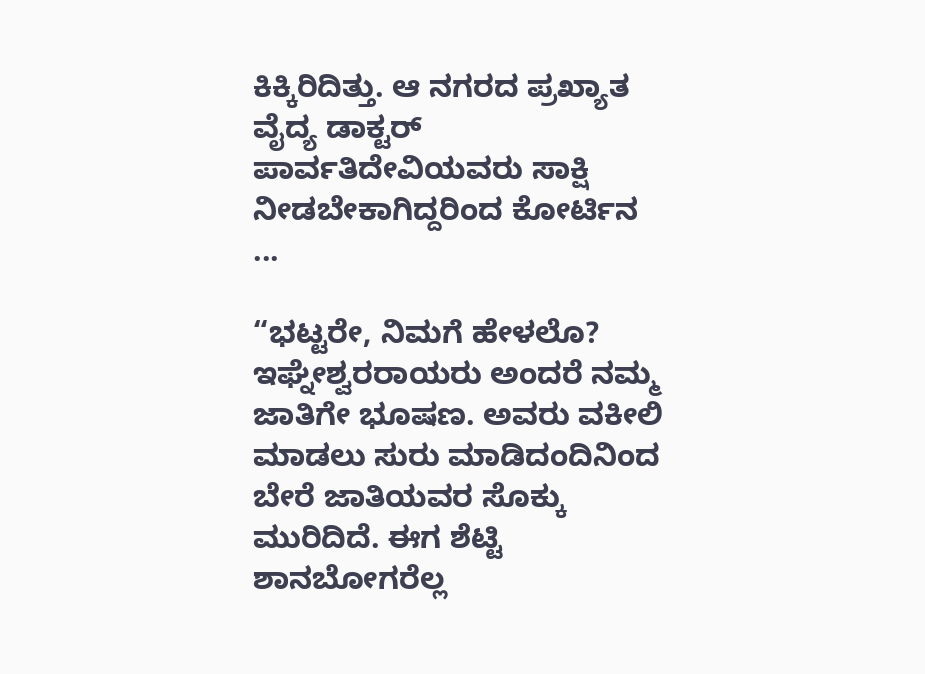ಕಿಕ್ಕಿರಿದಿತ್ತು. ಆ ನಗರದ ಪ್ರಖ್ಯಾತ ವೈದ್ಯ ಡಾಕ್ಟರ್ ಪಾರ್ವತಿದೇವಿಯವರು ಸಾಕ್ಷಿ ನೀಡಬೇಕಾಗಿದ್ದರಿಂದ ಕೋರ್ಟಿನ ...

“ಭಟ್ಟರೇ, ನಿಮಗೆ ಹೇಳಲೊ? ಇಘ್ನೇಶ್ವರರಾಯರು ಅಂದರೆ ನಮ್ಮ ಜಾತಿಗೇ ಭೂಷಣ. ಅವರು ವಕೀಲಿ ಮಾಡಲು ಸುರು ಮಾಡಿದಂದಿನಿಂದ ಬೇರೆ ಜಾತಿಯವರ ಸೊಕ್ಕು ಮುರಿದಿದೆ. ಈಗ ಶೆಟ್ಟಿ ಶಾನಬೋಗರೆಲ್ಲ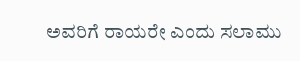ಅವರಿಗೆ ರಾಯರೇ ಎಂದು ಸಲಾಮು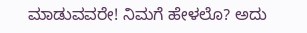ಮಾಡುವವರೇ! ನಿಮಗೆ ಹೇಳಲೊ? ಅದು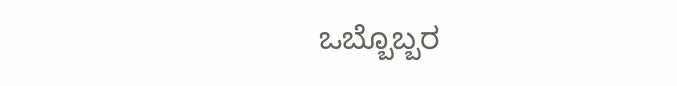ಒಬ್ಬೊಬ್ಬರ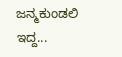ಜನ್ಮಕುಂಡಲಿ ಇದ್ದ...